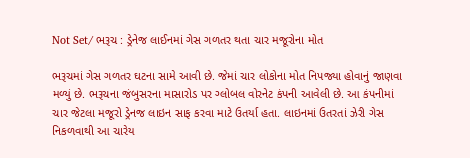Not Set/ ભરૂચ : ડ્રેનેજ લાઈનમાં ગેસ ગળતર થતા ચાર મજૂરોના મોત

ભરૂચમાં ગેસ ગળતર ઘટના સામે આવી છે. જેમાં ચાર લોકોના મોત નિપજ્યા હોવાનું જાણવા મળ્યું છે. ભરૂચના જંબુસરના માસારોડ પર ગ્લોબલ વોરનેટ કંપની આવેલી છે. આ કંપનીમાં ચાર જેટલા મજૂરો ડ્રેનજ લાઇન સાફ કરવા માટે ઉતર્યા હતા. લાઇનમાં ઉતરતાં ઝેરી ગેસ નિકળવાથી આ ચારેય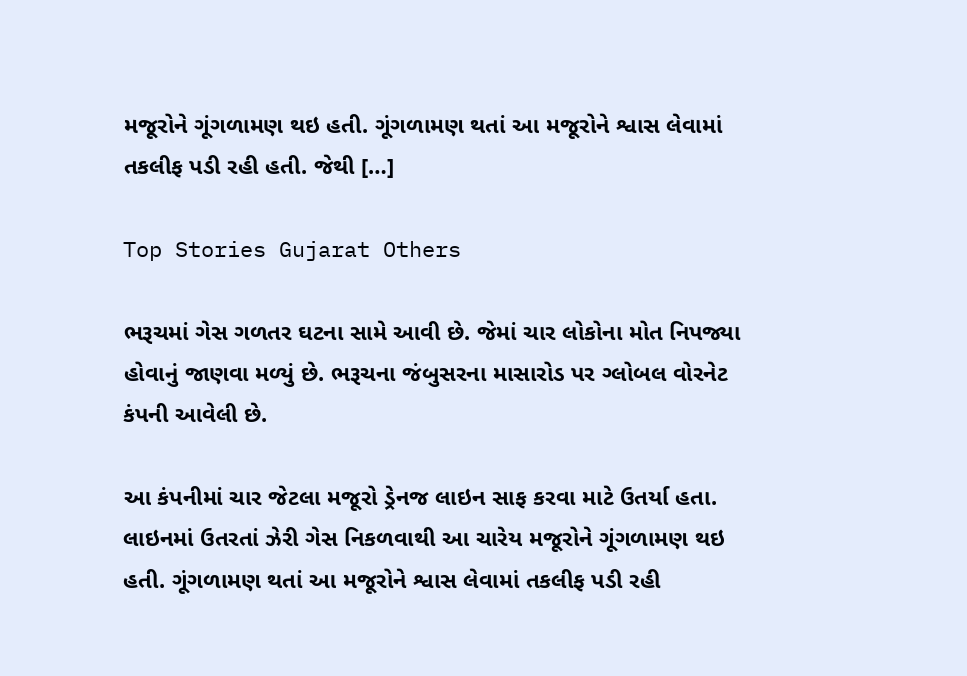મજૂરોને ગૂંગળામણ થઇ હતી. ગૂંગળામણ થતાં આ મજૂરોને શ્વાસ લેવામાં તકલીફ પડી રહી હતી. જેથી […]

Top Stories Gujarat Others

ભરૂચમાં ગેસ ગળતર ઘટના સામે આવી છે. જેમાં ચાર લોકોના મોત નિપજ્યા હોવાનું જાણવા મળ્યું છે. ભરૂચના જંબુસરના માસારોડ પર ગ્લોબલ વોરનેટ કંપની આવેલી છે.

આ કંપનીમાં ચાર જેટલા મજૂરો ડ્રેનજ લાઇન સાફ કરવા માટે ઉતર્યા હતા. લાઇનમાં ઉતરતાં ઝેરી ગેસ નિકળવાથી આ ચારેય મજૂરોને ગૂંગળામણ થઇ હતી. ગૂંગળામણ થતાં આ મજૂરોને શ્વાસ લેવામાં તકલીફ પડી રહી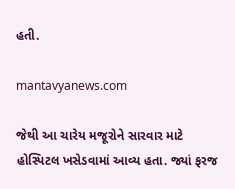હતી.

mantavyanews.com

જેથી આ ચારેય મજૂરોને સારવાર માટે હોસ્પિટલ ખસેડવામાં આવ્ય હતા. જ્યાં ફરજ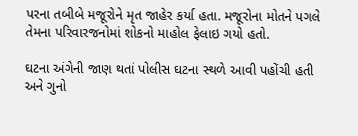પરના તબીબે મજૂરોને મૃત જાહેર કર્યા હતા. મજૂરોના મોતને પગલે તેમના પરિવારજનોમાં શોકનો માહોલ ફેલાઇ ગયો હતો.

ઘટના અંગેની જાણ થતાં પોલીસ ઘટના સ્થળે આવી પહોંચી હતી અને ગુનો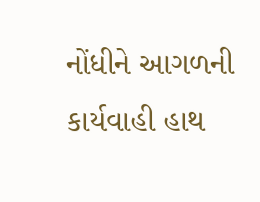નોંધીને આગળની કાર્યવાહી હાથ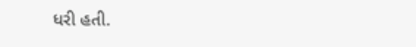ધરી હતી.